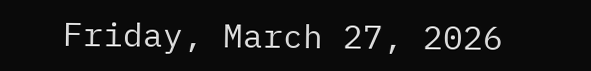Friday, March 27, 2026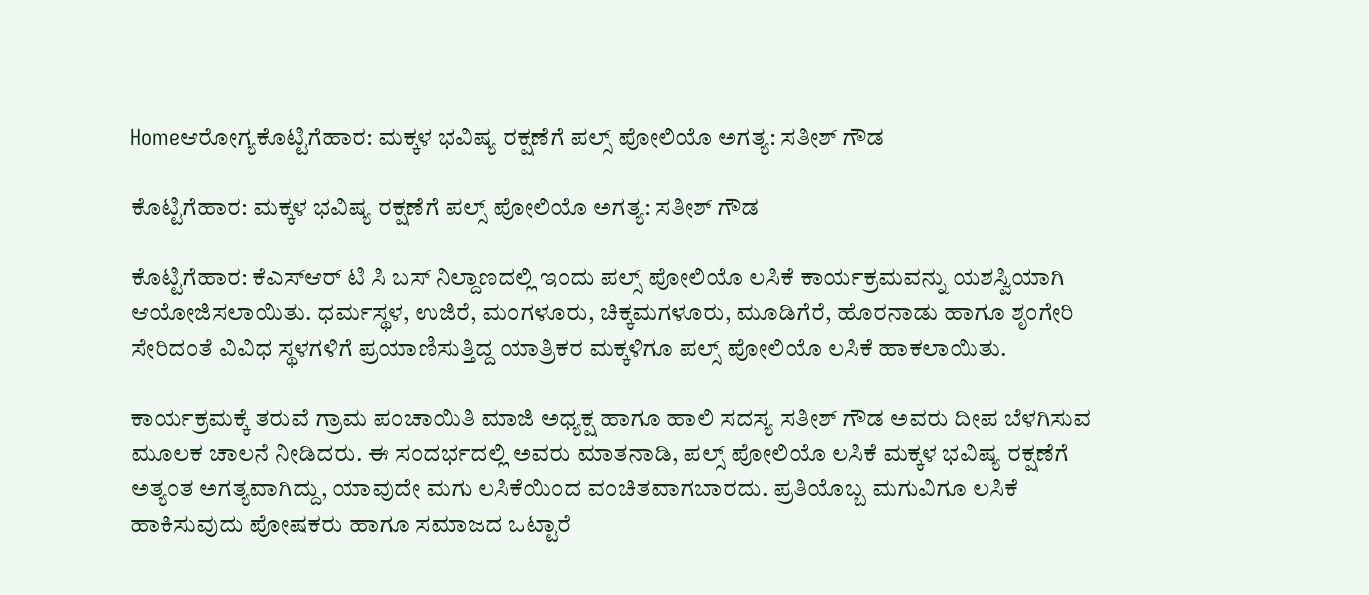Homeಆರೋಗ್ಯಕೊಟ್ಟಿಗೆಹಾರ: ಮಕ್ಕಳ ಭವಿಷ್ಯ ರಕ್ಷಣೆಗೆ ಪಲ್ಸ್ ಪೋಲಿಯೊ ಅಗತ್ಯ: ಸತೀಶ್ ಗೌಡ

ಕೊಟ್ಟಿಗೆಹಾರ: ಮಕ್ಕಳ ಭವಿಷ್ಯ ರಕ್ಷಣೆಗೆ ಪಲ್ಸ್ ಪೋಲಿಯೊ ಅಗತ್ಯ: ಸತೀಶ್ ಗೌಡ

ಕೊಟ್ಟಿಗೆಹಾರ: ಕೆಎಸ್ಆರ್ ಟಿ ಸಿ ಬಸ್ ನಿಲ್ದಾಣದಲ್ಲಿ ಇಂದು ಪಲ್ಸ್ ಪೋಲಿಯೊ ಲಸಿಕೆ ಕಾರ್ಯಕ್ರಮವನ್ನು ಯಶಸ್ವಿಯಾಗಿ ಆಯೋಜಿಸಲಾಯಿತು. ಧರ್ಮಸ್ಥಳ, ಉಜಿರೆ, ಮಂಗಳೂರು, ಚಿಕ್ಕಮಗಳೂರು, ಮೂಡಿಗೆರೆ, ಹೊರನಾಡು ಹಾಗೂ ಶೃಂಗೇರಿ ಸೇರಿದಂತೆ ವಿವಿಧ ಸ್ಥಳಗಳಿಗೆ ಪ್ರಯಾಣಿಸುತ್ತಿದ್ದ ಯಾತ್ರಿಕರ ಮಕ್ಕಳಿಗೂ ಪಲ್ಸ್ ಪೋಲಿಯೊ ಲಸಿಕೆ ಹಾಕಲಾಯಿತು.

ಕಾರ್ಯಕ್ರಮಕ್ಕೆ ತರುವೆ ಗ್ರಾಮ ಪಂಚಾಯಿತಿ ಮಾಜಿ ಅಧ್ಯಕ್ಷ ಹಾಗೂ ಹಾಲಿ ಸದಸ್ಯ ಸತೀಶ್ ಗೌಡ ಅವರು ದೀಪ ಬೆಳಗಿಸುವ ಮೂಲಕ ಚಾಲನೆ ನೀಡಿದರು. ಈ ಸಂದರ್ಭದಲ್ಲಿ ಅವರು ಮಾತನಾಡಿ, ಪಲ್ಸ್ ಪೋಲಿಯೊ ಲಸಿಕೆ ಮಕ್ಕಳ ಭವಿಷ್ಯ ರಕ್ಷಣೆಗೆ ಅತ್ಯಂತ ಅಗತ್ಯವಾಗಿದ್ದು, ಯಾವುದೇ ಮಗು ಲಸಿಕೆಯಿಂದ ವಂಚಿತವಾಗಬಾರದು. ಪ್ರತಿಯೊಬ್ಬ ಮಗುವಿಗೂ ಲಸಿಕೆ ಹಾಕಿಸುವುದು ಪೋಷಕರು ಹಾಗೂ ಸಮಾಜದ ಒಟ್ಟಾರೆ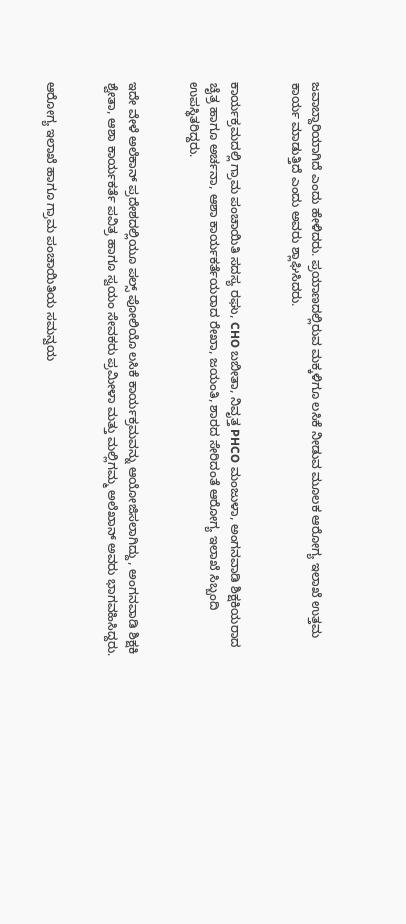ಜವಾಬ್ದಾರಿಯಾಗಿದೆ ಎಂದು ಹೇಳಿದರು. ಪ್ರಯಾಣದಲ್ಲಿರುವ ಮಕ್ಕಳಿಗೂ ಲಸಿಕೆ ನೀಡುವ ಮೂಲಕ ಆರೋಗ್ಯ ಇಲಾಖೆ ಉತ್ತಮ ಕಾರ್ಯ ಮಾಡುತ್ತಿದೆ ಎಂದು ಅವರು ಶ್ಲಾಘಿಸಿದರು.


ಕಾರ್ಯಕ್ರಮದಲ್ಲಿ ಗ್ರಾಮ ಪಂಚಾಯಿತಿ ಸದಸ್ಯ ರಘು, CHO ಬಬೀತಾ, ನಿವೃತ್ತ PHCO ಮಂಜುಳಾ, ಅಂಗನವಾಡಿ ಶಿಕ್ಷಕಿಯರಾದ ಚೈತ್ರ ಹಾಗೂ ಅರ್ಚನಾ, ಆಶಾ ಕಾರ್ಯಕರ್ತೆಯರಾದ ರೇಖಾ, ಜಯಂತಿ, ಶಾರದ ಸೇರಿದಂತೆ ಆರೋಗ್ಯ ಇಲಾಖೆ ಸಿಬ್ಬಂದಿ ಉಪಸ್ಥಿತರಿದ್ದರು.


ಇದೇ ವೇಳೆ ಅಲೆಕಾನ್ ಪ್ರದೇಶದಲ್ಲಿಯೂ ಪಲ್ಸ್ ಪೋಲಿಯೊ ಲಸಿಕೆ ಕಾರ್ಯಕ್ರಮವನ್ನು ಆಯೋಜಿಸಲಾಗಿದ್ದು, ಅಂಗನವಾಡಿ ಶಿಕ್ಷಕಿ ಶ್ವೇತಾ, ಆಶಾ ಕಾರ್ಯಕರ್ತೆ ಪವಿತ್ರ ಹಾಗೂ ಸ್ವಯಂ ಸೇವಕರು ಪ್ರಮೀಳಾ ಮತ್ತು ಮಲ್ಲಿಗಮ್ಮ ಅಲೆಖಾನ್ ಅವರು ಭಾಗವಹಿಸಿದ್ದರು.


ಆರೋಗ್ಯ ಇಲಾಖೆ ಹಾಗೂ ಗ್ರಾಮ ಪಂಚಾಯಿತಿಯ ಸಮನ್ವಯ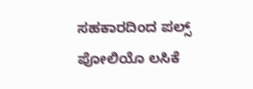ಸಹಕಾರದಿಂದ ಪಲ್ಸ್ ಪೋಲಿಯೊ ಲಸಿಕೆ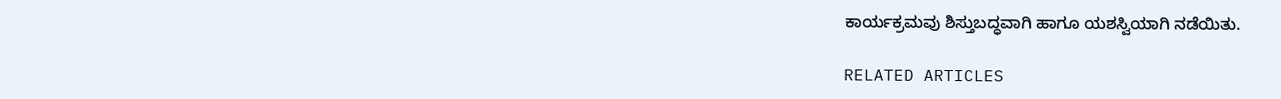ಕಾರ್ಯಕ್ರಮವು ಶಿಸ್ತುಬದ್ಧವಾಗಿ ಹಾಗೂ ಯಶಸ್ವಿಯಾಗಿ ನಡೆಯಿತು.

RELATED ARTICLES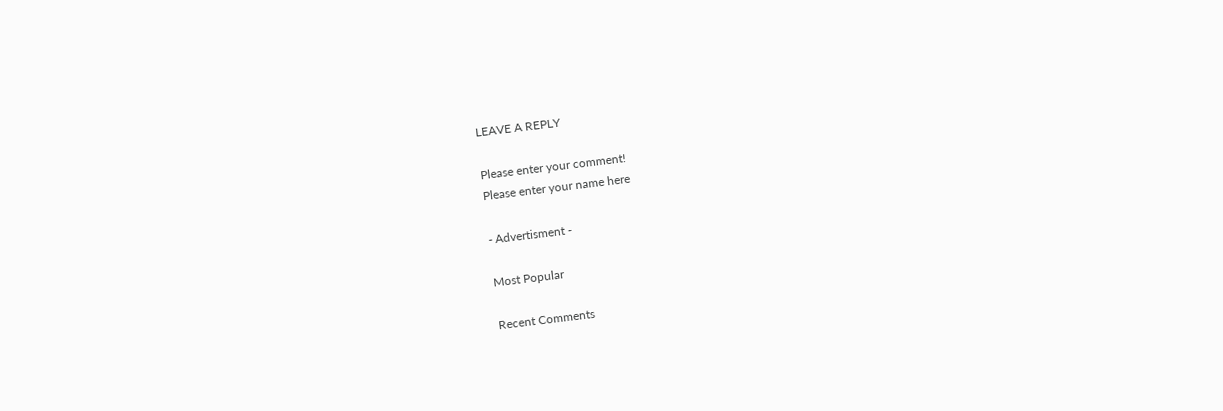LEAVE A REPLY

Please enter your comment!
Please enter your name here

- Advertisment -

Most Popular

Recent Comments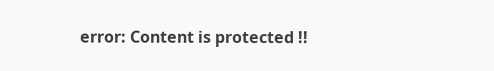error: Content is protected !!